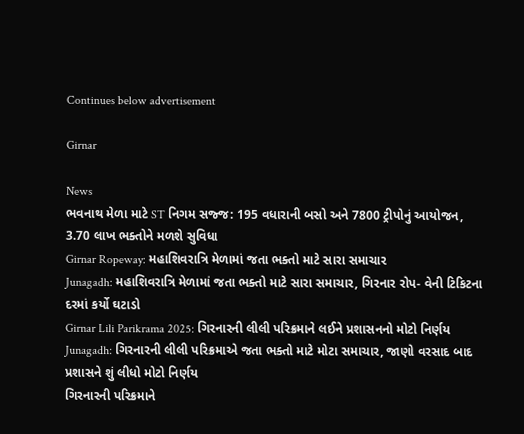Continues below advertisement

Girnar

News
ભવનાથ મેળા માટે ST નિગમ સજ્જ: 195 વધારાની બસો અને 7800 ટ્રીપોનું આયોજન, 3.70 લાખ ભક્તોને મળશે સુવિધા
Girnar Ropeway: મહાશિવરાત્રિ મેળામાં જતા ભક્તો માટે સારા સમાચાર
Junagadh: મહાશિવરાત્રિ મેળામાં જતા ભક્તો માટે સારા સમાચાર, ગિરનાર રોપ- વેની ટિકિટના દરમાં કર્યો ઘટાડો
Girnar Lili Parikrama 2025: ગિરનારની લીલી પરિક્રમાને લઈને પ્રશાસનનો મોટો નિર્ણય
Junagadh: ગિરનારની લીલી પરિક્રમાએ જતા ભક્તો માટે મોટા સમાચાર, જાણો વરસાદ બાદ પ્રશાસને શું લીધો મોટો નિર્ણય
ગિરનારની પરિક્રમાને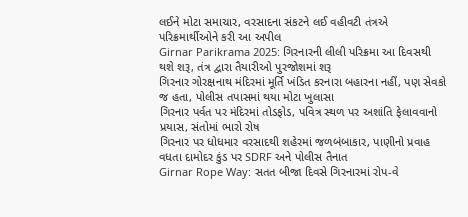લઈને મોટા સમાચાર, વરસાદના સંકટને લઈ વહીવટી તંત્રએ પરિક્રમાર્થીઓને કરી આ અપીલ
Girnar Parikrama 2025: ગિરનારની લીલી પરિક્રમા આ દિવસથી થશે શરૂ, તંત્ર દ્વારા તૈયારીઓ પુરજોશમાં શરૂ
ગિરનાર ગોરક્ષનાથ મંદિરમાં મૂર્તિ ખંડિત કરનારા બહારના નહીં, પણ સેવકો જ હતા, પોલીસ તપાસમાં થયા મોટા ખુલાસા
ગિરનાર પર્વત પર મંદિરમાં તોડફોડ, પવિત્ર સ્થળ પર અશાંતિ ફેલાવવાનો પ્રયાસ, સંતોમાં ભારો રોષ
ગિરનાર પર ધોધમાર વરસાદથી શહેરમાં જળબંબાકાર, પાણીનો પ્રવાહ વધતા દામોદર કુંડ પર SDRF અને પોલીસ તૈનાત
Girnar Rope Way: સતત બીજા દિવસે ગિરનારમાં રોપ-વે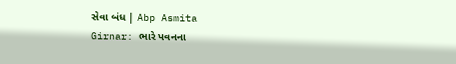સેવા બંધ | Abp Asmita
Girnar: ભારે પવનના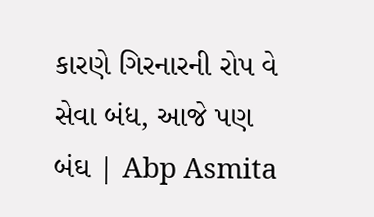કારણે ગિરનારની રોપ વે સેવા બંધ, આજે પણ બંઘ | Abp Asmita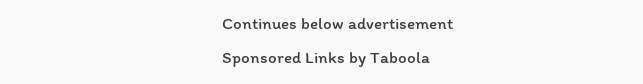Continues below advertisement
Sponsored Links by Taboola